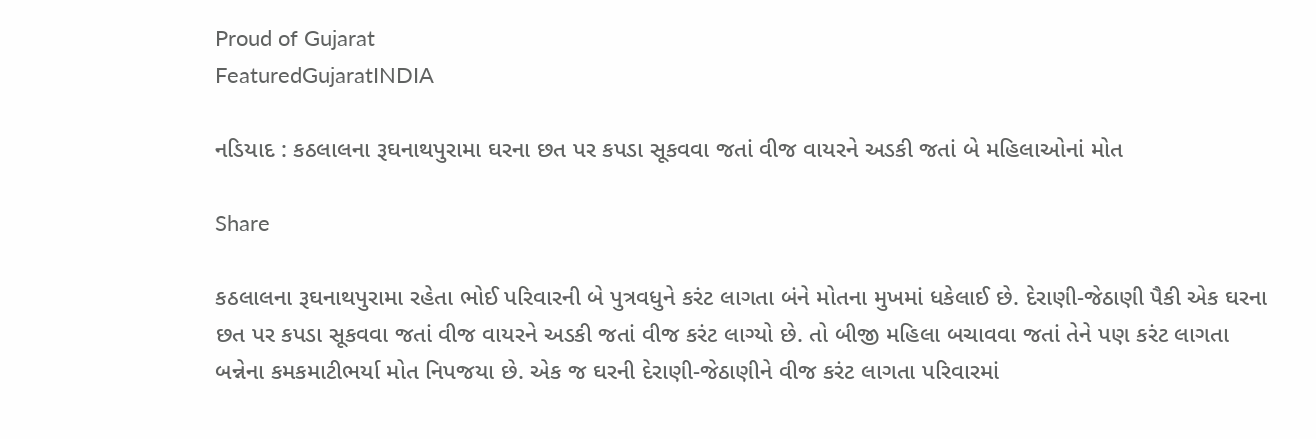Proud of Gujarat
FeaturedGujaratINDIA

નડિયાદ : કઠલાલના રૂઘનાથપુરામા ઘરના છત પર કપડા સૂકવવા જતાં વીજ વાયરને અડકી જતાં બે મહિલાઓનાં મોત

Share

કઠલાલના રૂઘનાથપુરામા રહેતા ભોઈ પરિવારની બે પુત્રવધુને કરંટ લાગતા બંને મોતના મુખમાં ધકેલાઈ છે. દેરાણી-જેઠાણી પૈકી એક ઘરના છત પર કપડા સૂકવવા જતાં વીજ વાયરને અડકી જતાં વીજ કરંટ લાગ્યો છે. તો બીજી મહિલા બચાવવા જતાં તેને પણ કરંટ લાગતા બન્નેના કમકમાટીભર્યા મોત નિપજયા છે. એક જ ઘરની દેરાણી-જેઠાણીને વીજ કરંટ લાગતા પરિવારમાં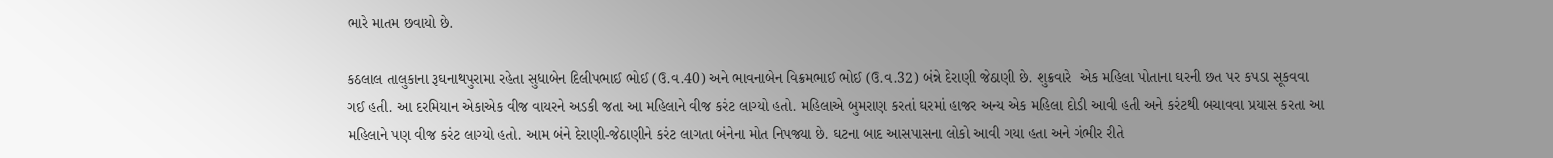ભારે માતમ છવાયો છે.

કઠલાલ તાલુકાના રૂઘનાથપુરામા રહેતા સુધાબેન દિલીપભાઈ ભોઈ (ઉ.વ.40) અને ભાવનાબેન વિક્રમભાઈ ભોઈ (ઉ.વ.32) બંન્ને દેરાણી જેઠાણી છે. શુક્રવારે  એક મહિલા પોતાના ઘરની છત પર કપડા સૂકવવા ગઈ હતી. આ દરમિયાન એકાએક વીજ વાયરને અડકી જતા આ મહિલાને વીજ કરંટ લાગ્યો હતો. મહિલાએ બુમરાણ કરતાં ઘરમાં હાજર અન્ય એક મહિલા દોડી આવી હતી અને કરંટથી બચાવવા પ્રયાસ કરતા આ મહિલાને પણ વીજ કરંટ લાગ્યો હતો. આમ બંને દેરાણી-જેઠાણીને કરંટ લાગતા બંનેના મોત નિપજ્યા છે. ઘટના બાદ આસપાસના લોકો આવી ગયા હતા અને ગંભીર રીતે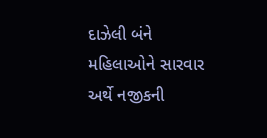દાઝેલી બંને મહિલાઓને સારવાર અર્થે નજીકની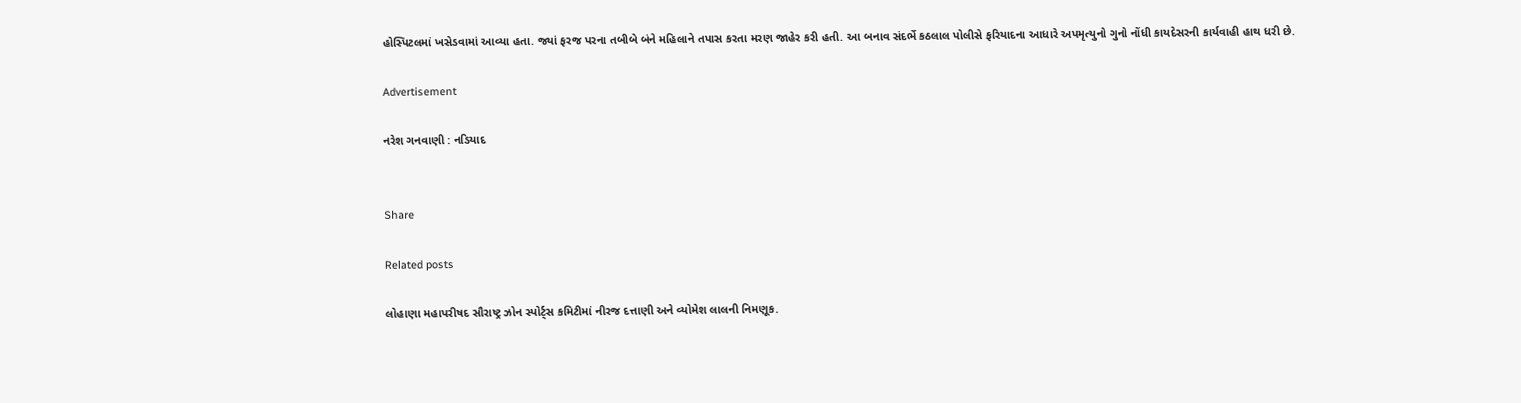હોસ્પિટલમાં ખસેડવામાં આવ્યા હતા. જ્યાં ફરજ પરના તબીબે બંને મહિલાને તપાસ કરતા મરણ જાહેર કરી હતી. આ બનાવ સંદર્ભે કઠલાલ પોલીસે ફરિયાદના આધારે અપમૃત્યુનો ગુનો નોંધી કાયદેસરની કાર્યવાહી હાથ ધરી છે.

Advertisement

નરેશ ગનવાણી : નડિયાદ


Share

Related posts

લોહાણા મહાપરીષદ સૌરાષ્ટ્ર ઝોન સ્પોર્ટ્સ કમિટીમાં નીરજ દત્તાણી અને વ્યોમેશ લાલની નિમણૂક.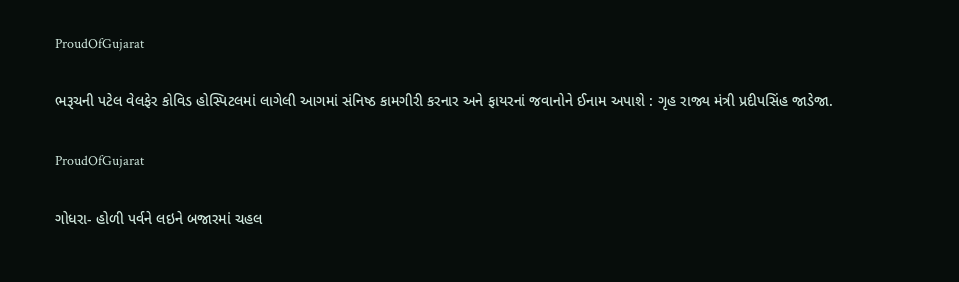ProudOfGujarat

ભરૂચની પટેલ વેલફેર કોવિડ હોસ્પિટલમાં લાગેલી આગમાં સંનિષ્ઠ કામગીરી કરનાર અને ફાયરનાં જવાનોને ઈનામ અપાશે : ગૃહ રાજ્ય મંત્રી પ્રદીપસિંહ જાડેજા.

ProudOfGujarat

ગોધરા- હોળી પર્વને લઇને બજારમાં ચહલ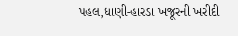પહલ,ધાણી-હારડા ખજૂરની ખરીદી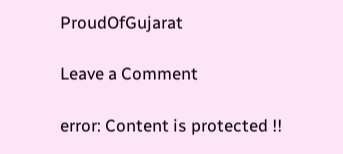ProudOfGujarat

Leave a Comment

error: Content is protected !!